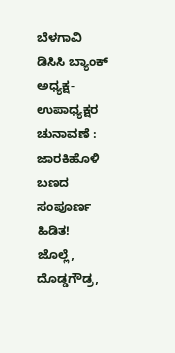ಬೆಳಗಾವಿ ಡಿಸಿಸಿ ಬ್ಯಾಂಕ್ ಅಧ್ಯಕ್ಷ-ಉಪಾಧ್ಯಕ್ಷರ ಚುನಾವಣೆ : ಜಾರಕಿಹೊಳಿ ಬಣದ ಸಂಪೂರ್ಣ ಹಿಡಿತ! ಜೊಲ್ಲೆ, ದೊಡ್ಡಗೌಡ್ರ,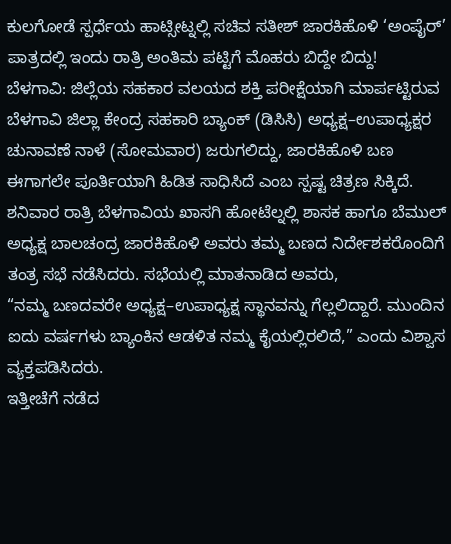ಕುಲಗೋಡೆ ಸ್ಪರ್ಧೆಯ ಹಾಟ್ಸೀಟ್ನಲ್ಲಿ ಸಚಿವ ಸತೀಶ್ ಜಾರಕಿಹೊಳಿ ‘ಅಂಪೈರ್’ ಪಾತ್ರದಲ್ಲಿ ಇಂದು ರಾತ್ರಿ ಅಂತಿಮ ಪಟ್ಟಿಗೆ ಮೊಹರು ಬಿದ್ದೇ ಬಿದ್ದು!
ಬೆಳಗಾವಿ: ಜಿಲ್ಲೆಯ ಸಹಕಾರ ವಲಯದ ಶಕ್ತಿ ಪರೀಕ್ಷೆಯಾಗಿ ಮಾರ್ಪಟ್ಟಿರುವ ಬೆಳಗಾವಿ ಜಿಲ್ಲಾ ಕೇಂದ್ರ ಸಹಕಾರಿ ಬ್ಯಾಂಕ್ (ಡಿಸಿಸಿ) ಅಧ್ಯಕ್ಷ–ಉಪಾಧ್ಯಕ್ಷರ ಚುನಾವಣೆ ನಾಳೆ (ಸೋಮವಾರ) ಜರುಗಲಿದ್ದು, ಜಾರಕಿಹೊಳಿ ಬಣ ಈಗಾಗಲೇ ಪೂರ್ತಿಯಾಗಿ ಹಿಡಿತ ಸಾಧಿಸಿದೆ ಎಂಬ ಸ್ಪಷ್ಟ ಚಿತ್ರಣ ಸಿಕ್ಕಿದೆ.
ಶನಿವಾರ ರಾತ್ರಿ ಬೆಳಗಾವಿಯ ಖಾಸಗಿ ಹೋಟೆಲ್ನಲ್ಲಿ ಶಾಸಕ ಹಾಗೂ ಬೆಮುಲ್ ಅಧ್ಯಕ್ಷ ಬಾಲಚಂದ್ರ ಜಾರಕಿಹೊಳಿ ಅವರು ತಮ್ಮ ಬಣದ ನಿರ್ದೇಶಕರೊಂದಿಗೆ ತಂತ್ರ ಸಭೆ ನಡೆಸಿದರು. ಸಭೆಯಲ್ಲಿ ಮಾತನಾಡಿದ ಅವರು,
“ನಮ್ಮ ಬಣದವರೇ ಅಧ್ಯಕ್ಷ–ಉಪಾಧ್ಯಕ್ಷ ಸ್ಥಾನವನ್ನು ಗೆಲ್ಲಲಿದ್ದಾರೆ. ಮುಂದಿನ ಐದು ವರ್ಷಗಳು ಬ್ಯಾಂಕಿನ ಆಡಳಿತ ನಮ್ಮ ಕೈಯಲ್ಲಿರಲಿದೆ,” ಎಂದು ವಿಶ್ವಾಸ ವ್ಯಕ್ತಪಡಿಸಿದರು.
ಇತ್ತೀಚೆಗೆ ನಡೆದ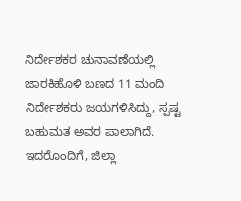ನಿರ್ದೇಶಕರ ಚುನಾವಣೆಯಲ್ಲಿ ಜಾರಕಿಹೊಳಿ ಬಣದ 11 ಮಂದಿ ನಿರ್ದೇಶಕರು ಜಯಗಳಿಸಿದ್ದು, ಸ್ಪಷ್ಟ ಬಹುಮತ ಅವರ ಪಾಲಾಗಿದೆ. ಇದರೊಂದಿಗೆ, ಜಿಲ್ಲಾ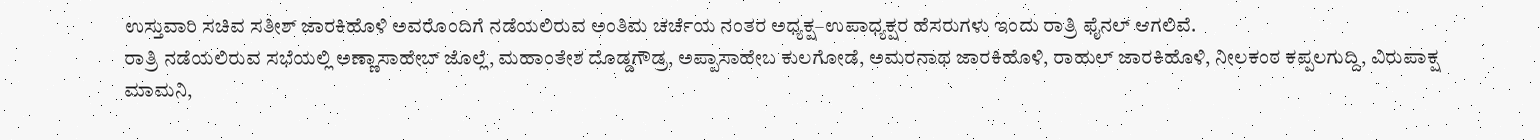ಉಸ್ತುವಾರಿ ಸಚಿವ ಸತೀಶ್ ಜಾರಕಿಹೊಳಿ ಅವರೊಂದಿಗೆ ನಡೆಯಲಿರುವ ಅಂತಿಮ ಚರ್ಚೆಯ ನಂತರ ಅಧ್ಯಕ್ಷ–ಉಪಾಧ್ಯಕ್ಷರ ಹೆಸರುಗಳು ಇಂದು ರಾತ್ರಿ ಫೈನಲ್ ಆಗಲಿವೆ.
ರಾತ್ರಿ ನಡೆಯಲಿರುವ ಸಭೆಯಲ್ಲಿ ಅಣ್ಣಾಸಾಹೇಬ್ ಜೊಲ್ಲೆ, ಮಹಾಂತೇಶ ದೊಡ್ಡಗೌಡ್ರ, ಅಪ್ಪಾಸಾಹೇಬ ಕುಲಗೋಡೆ, ಅಮರನಾಥ ಜಾರಕಿಹೊಳಿ, ರಾಹುಲ್ ಜಾರಕಿಹೊಳಿ, ನೀಲಕಂಠ ಕಪ್ಪಲಗುದ್ದಿ, ವಿರುಪಾಕ್ಷ ಮಾಮನಿ,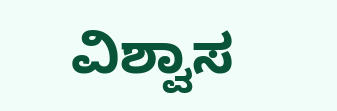ವಿಶ್ವಾಸ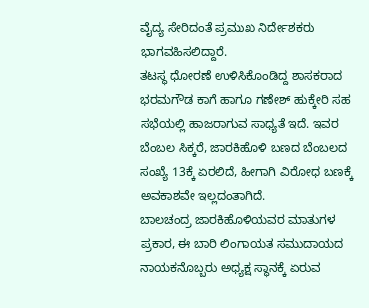ವೈದ್ಯ ಸೇರಿದಂತೆ ಪ್ರಮುಖ ನಿರ್ದೇಶಕರು ಭಾಗವಹಿಸಲಿದ್ದಾರೆ.
ತಟಸ್ಥ ಧೋರಣೆ ಉಳಿಸಿಕೊಂಡಿದ್ದ ಶಾಸಕರಾದ ಭರಮಗೌಡ ಕಾಗೆ ಹಾಗೂ ಗಣೇಶ್ ಹುಕ್ಕೇರಿ ಸಹ ಸಭೆಯಲ್ಲಿ ಹಾಜರಾಗುವ ಸಾಧ್ಯತೆ ಇದೆ. ಇವರ ಬೆಂಬಲ ಸಿಕ್ಕರೆ, ಜಾರಕಿಹೊಳಿ ಬಣದ ಬೆಂಬಲದ ಸಂಖ್ಯೆ 13ಕ್ಕೆ ಏರಲಿದೆ, ಹೀಗಾಗಿ ವಿರೋಧ ಬಣಕ್ಕೆ ಅವಕಾಶವೇ ಇಲ್ಲದಂತಾಗಿದೆ.
ಬಾಲಚಂದ್ರ ಜಾರಕಿಹೊಳಿಯವರ ಮಾತುಗಳ ಪ್ರಕಾರ, ಈ ಬಾರಿ ಲಿಂಗಾಯತ ಸಮುದಾಯದ ನಾಯಕನೊಬ್ಬರು ಅಧ್ಯಕ್ಷ ಸ್ಥಾನಕ್ಕೆ ಏರುವ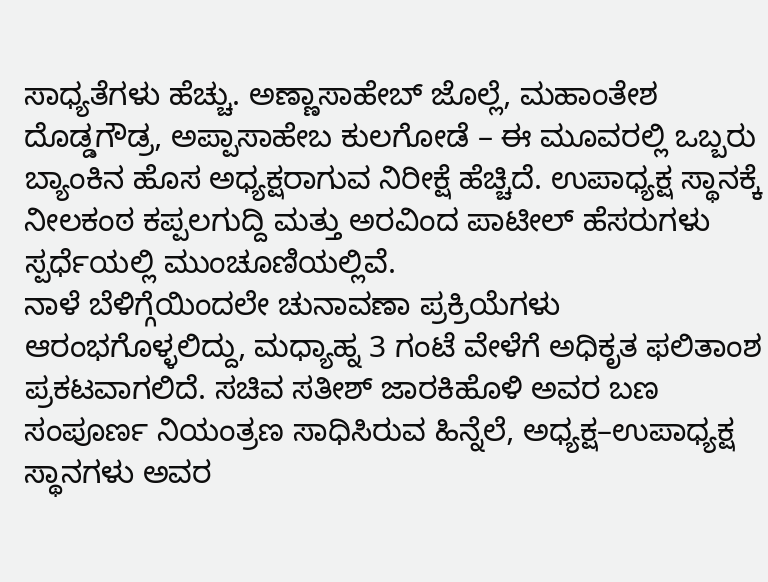ಸಾಧ್ಯತೆಗಳು ಹೆಚ್ಚು. ಅಣ್ಣಾಸಾಹೇಬ್ ಜೊಲ್ಲೆ, ಮಹಾಂತೇಶ ದೊಡ್ಡಗೌಡ್ರ, ಅಪ್ಪಾಸಾಹೇಬ ಕುಲಗೋಡೆ – ಈ ಮೂವರಲ್ಲಿ ಒಬ್ಬರು ಬ್ಯಾಂಕಿನ ಹೊಸ ಅಧ್ಯಕ್ಷರಾಗುವ ನಿರೀಕ್ಷೆ ಹೆಚ್ಚಿದೆ. ಉಪಾಧ್ಯಕ್ಷ ಸ್ಥಾನಕ್ಕೆ ನೀಲಕಂಠ ಕಪ್ಪಲಗುದ್ದಿ ಮತ್ತು ಅರವಿಂದ ಪಾಟೀಲ್ ಹೆಸರುಗಳು ಸ್ಪರ್ಧೆಯಲ್ಲಿ ಮುಂಚೂಣಿಯಲ್ಲಿವೆ.
ನಾಳೆ ಬೆಳಿಗ್ಗೆಯಿಂದಲೇ ಚುನಾವಣಾ ಪ್ರಕ್ರಿಯೆಗಳು ಆರಂಭಗೊಳ್ಳಲಿದ್ದು, ಮಧ್ಯಾಹ್ನ 3 ಗಂಟೆ ವೇಳೆಗೆ ಅಧಿಕೃತ ಫಲಿತಾಂಶ ಪ್ರಕಟವಾಗಲಿದೆ. ಸಚಿವ ಸತೀಶ್ ಜಾರಕಿಹೊಳಿ ಅವರ ಬಣ ಸಂಪೂರ್ಣ ನಿಯಂತ್ರಣ ಸಾಧಿಸಿರುವ ಹಿನ್ನೆಲೆ, ಅಧ್ಯಕ್ಷ–ಉಪಾಧ್ಯಕ್ಷ ಸ್ಥಾನಗಳು ಅವರ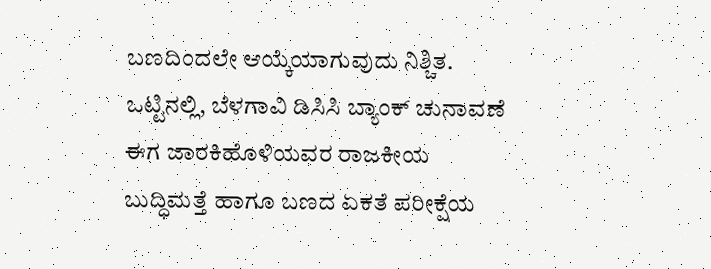ಬಣದಿಂದಲೇ ಆಯ್ಕೆಯಾಗುವುದು ನಿಶ್ಚಿತ.
ಒಟ್ಟಿನಲ್ಲಿ, ಬೆಳಗಾವಿ ಡಿಸಿಸಿ ಬ್ಯಾಂಕ್ ಚುನಾವಣೆ ಈಗ ಜಾರಕಿಹೊಳಿಯವರ ರಾಜಕೀಯ ಬುದ್ಧಿಮತ್ತೆ ಹಾಗೂ ಬಣದ ಏಕತೆ ಪರೀಕ್ಷೆಯ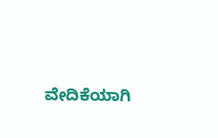ವೇದಿಕೆಯಾಗಿ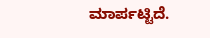ಮಾರ್ಪಟ್ಟಿದೆ.